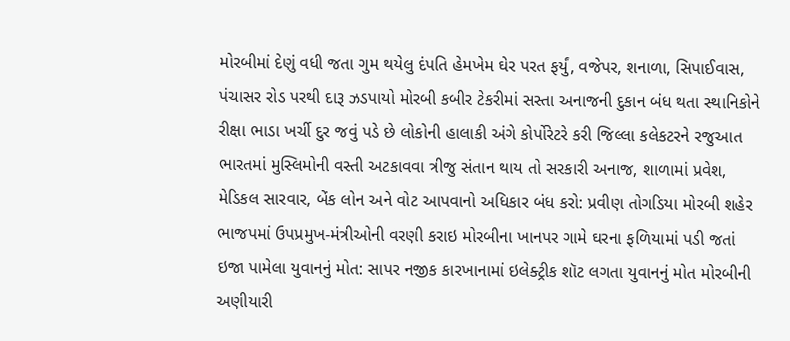મોરબીમાં દેણું વધી જતા ગુમ થયેલુ દંપતિ હેમખેમ ઘેર પરત ફર્યું, વજેપર, શનાળા, સિપાઈવાસ, પંચાસર રોડ પરથી દારૂ ઝડપાયો મોરબી કબીર ટેકરીમાં સસ્તા અનાજની દુકાન બંધ થતા સ્થાનિકોને રીક્ષા ભાડા ખર્ચી દુર જવું પડે છે લોકોની હાલાકી અંગે કોર્પોરેટરે કરી જિલ્લા કલેકટરને રજુઆત ભારતમાં મુસ્લિમોની વસ્તી અટકાવવા ત્રીજુ સંતાન થાય તો સરકારી અનાજ, શાળામાં પ્રવેશ, મેડિકલ સારવાર, બેંક લોન અને વોટ આપવાનો અધિકાર બંધ કરો: પ્રવીણ તોગડિયા મોરબી શહેર ભાજપમાં ઉપપ્રમુખ-મંત્રીઓની વરણી કરાઇ મોરબીના ખાનપર ગામે ઘરના ફળિયામાં પડી જતાં ઇજા પામેલા યુવાનનું મોત: સાપર નજીક કારખાનામાં ઇલેક્ટ્રીક શૉટ લગતા યુવાનનું મોત મોરબીની અણીયારી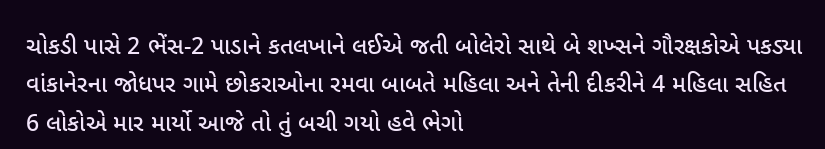ચોકડી પાસે 2 ભેંસ-2 પાડાને કતલખાને લઈએ જતી બોલેરો સાથે બે શખ્સને ગૌરક્ષકોએ પકડ્યા વાંકાનેરના જોધપર ગામે છોકરાઓના રમવા બાબતે મહિલા અને તેની દીકરીને 4 મહિલા સહિત 6 લોકોએ માર માર્યો આજે તો તું બચી ગયો હવે ભેગો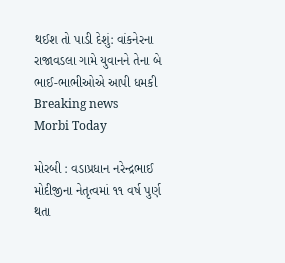થઈશ તો પાડી દેશું: વાંકનેરના રાજાવડલા ગામે યુવાનને તેના બે ભાઈ-ભાભીઓએ આપી ધમકી
Breaking news
Morbi Today

મોરબી : વડાપ્રધાન નરેન્દ્રભાઈ મોદીજીના નેતૃત્વમાં ૧૧ વર્ષ પુર્ણ થતા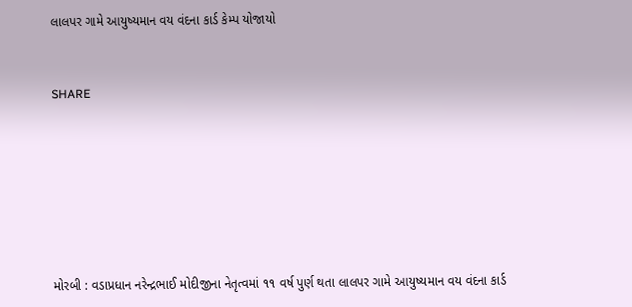લાલપર ગામે આયુષ્યમાન વય વંદના કાર્ડ કેમ્પ યોજાયો


SHARE







મોરબી : વડાપ્રધાન નરેન્દ્રભાઈ મોદીજીના નેતૃત્વમાં ૧૧ વર્ષ પુર્ણ થતા લાલપર ગામે આયુષ્યમાન વય વંદના કાર્ડ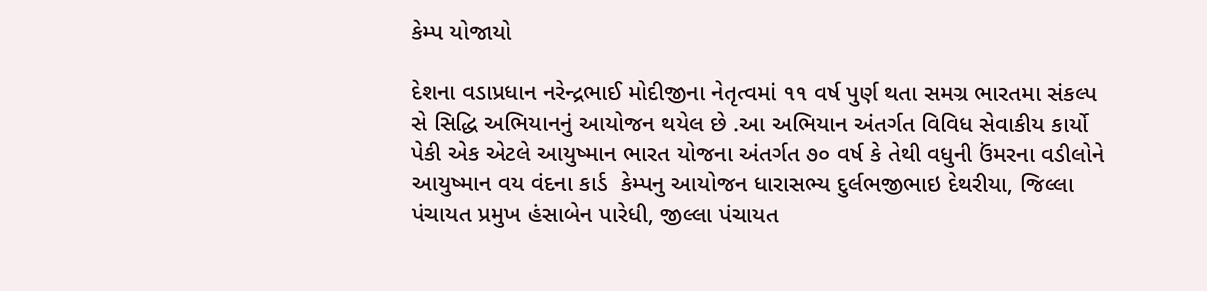કેમ્પ યોજાયો

દેશના વડાપ્રધાન નરેન્દ્રભાઈ મોદીજીના નેતૃત્વમાં ૧૧ વર્ષ પુર્ણ થતા સમગ્ર ભારતમા સંકલ્પ સે સિદ્ધિ અભિયાનનું આયોજન થયેલ છે .આ અભિયાન અંતર્ગત વિવિધ સેવાકીય કાર્યો પેકી એક એટલે આયુષ્માન ભારત યોજના અંતર્ગત ૭૦ વર્ષ કે તેથી વધુની ઉંમરના વડીલોને આયુષ્માન વય વંદના કાર્ડ  કેમ્પનુ આયોજન ધારાસભ્ય દુર્લભજીભાઇ દેથરીયા, જિલ્લા પંચાયત પ્રમુખ હંસાબેન પારેધી, જીલ્લા પંચાયત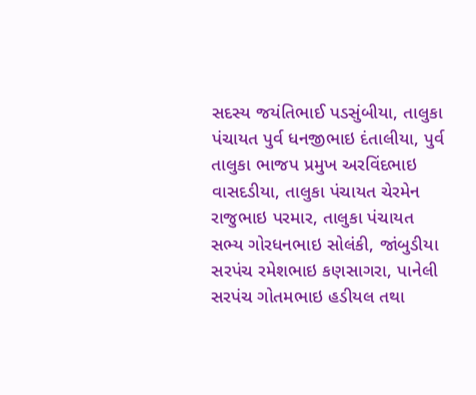સદસ્ય જયંતિભાઈ પડસુંબીયા, તાલુકા પંચાયત પુર્વ ધનજીભાઇ દંતાલીયા, પુર્વ તાલુકા ભાજપ પ્રમુખ અરવિંદભાઇ વાસદડીયા, તાલુકા પંચાયત ચેરમેન રાજુભાઇ પરમાર, તાલુકા પંચાયત સભ્ય ગોરધનભાઇ સોલંકી, જાંબુડીયા સરપંચ રમેશભાઇ કણસાગરા, પાનેલી સરપંચ ગોતમભાઇ હડીયલ તથા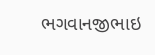ભગવાનજીભાઇ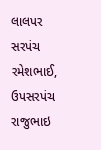લાલપર સરપંચ રમેશભાઈ, ઉપસરપંચ રાજુભાઇ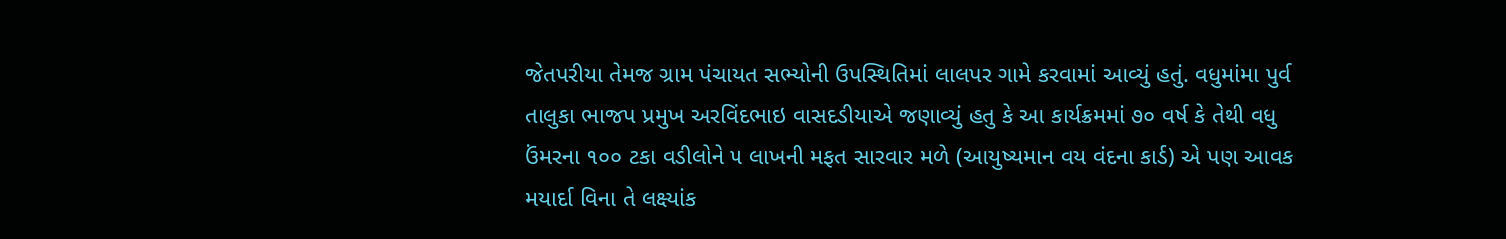જેતપરીયા તેમજ ગ્રામ પંચાયત સભ્યોની ઉપસ્થિતિમાં લાલપર ગામે કરવામાં આવ્યું હતું. વધુમાંમા પુર્વ તાલુકા ભાજપ પ્રમુખ અરવિંદભાઇ વાસદડીયાએ જણાવ્યું હતુ કે આ કાર્યક્રમમાં ૭૦ વર્ષ કે તેથી વધુ ઉંમરના ૧૦૦ ટકા વડીલોને ૫ લાખની મફત સારવાર મળે (આયુષ્યમાન વય વંદના કાર્ડ) એ પણ આવક મયાર્દા વિના તે લક્ષ્યાંક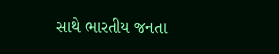સાથે ભારતીય જનતા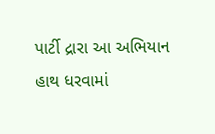પાર્ટી દ્રારા આ અભિયાન હાથ ધરવામાં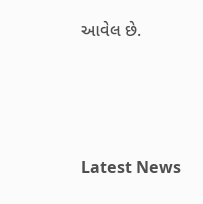આવેલ છે.






Latest News